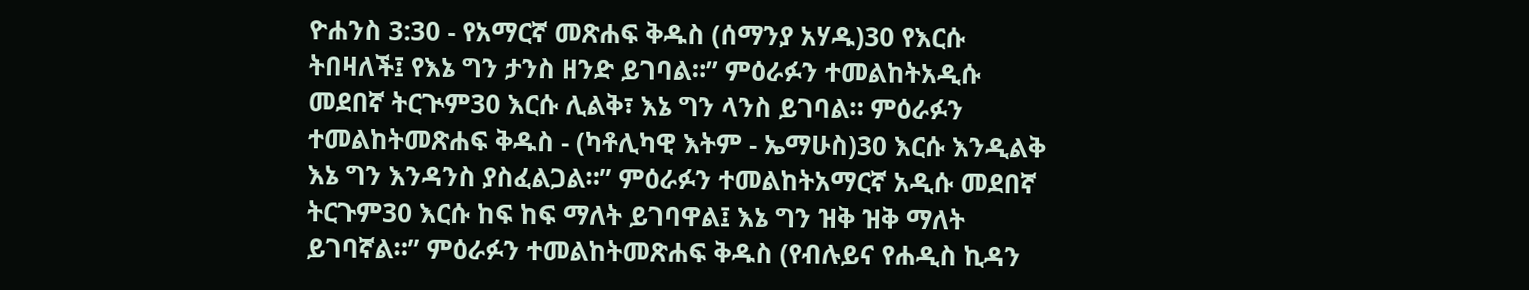ዮሐንስ 3:30 - የአማርኛ መጽሐፍ ቅዱስ (ሰማንያ አሃዱ)30 የእርሱ ትበዛለች፤ የእኔ ግን ታንስ ዘንድ ይገባል።” ምዕራፉን ተመልከትአዲሱ መደበኛ ትርጒም30 እርሱ ሊልቅ፣ እኔ ግን ላንስ ይገባል። ምዕራፉን ተመልከትመጽሐፍ ቅዱስ - (ካቶሊካዊ እትም - ኤማሁስ)30 እርሱ እንዲልቅ እኔ ግን እንዳንስ ያስፈልጋል።” ምዕራፉን ተመልከትአማርኛ አዲሱ መደበኛ ትርጉም30 እርሱ ከፍ ከፍ ማለት ይገባዋል፤ እኔ ግን ዝቅ ዝቅ ማለት ይገባኛል።” ምዕራፉን ተመልከትመጽሐፍ ቅዱስ (የብሉይና የሐዲስ ኪዳን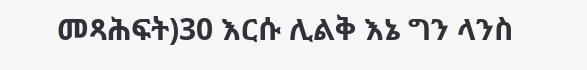መጻሕፍት)30 እርሱ ሊልቅ እኔ ግን ላንስ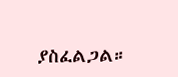ያስፈልጋል።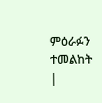ምዕራፉን ተመልከት |